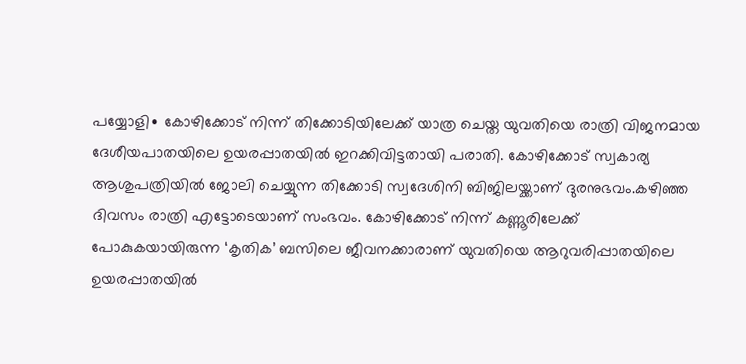പയ്യോളി∙ കോഴിക്കോട് നിന്ന് തിക്കോടിയിലേക്ക് യാത്ര ചെയ്ത യുവതിയെ രാത്രി വിജനമായ ദേശീയപാതയിലെ ഉയരപ്പാതയിൽ ഇറക്കിവിട്ടതായി പരാതി. കോഴിക്കോട് സ്വകാര്യ ആശുപത്രിയിൽ ജോലി ചെയ്യുന്ന തിക്കോടി സ്വദേശിനി ബിജിലയ്ക്കാണ് ദുരനുഭവം.കഴിഞ്ഞ ദിവസം രാത്രി എട്ടോടെയാണ് സംഭവം. കോഴിക്കോട് നിന്ന് കണ്ണൂരിലേക്ക് പോകുകയായിരുന്ന ‘കൃതിക’ ബസിലെ ജീവനക്കാരാണ് യുവതിയെ ആറുവരിപ്പാതയിലെ ഉയരപ്പാതയിൽ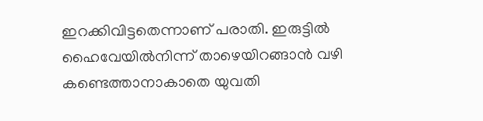ഇറക്കിവിട്ടതെന്നാണ് പരാതി. ഇരുട്ടിൽ ഹൈവേയിൽനിന്ന് താഴെയിറങ്ങാൻ വഴി കണ്ടെത്താനാകാതെ യുവതി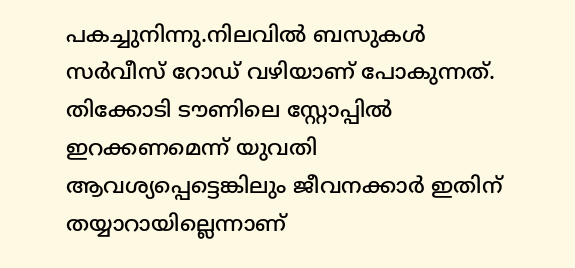പകച്ചുനിന്നു.നിലവിൽ ബസുകൾ സർവീസ് റോഡ് വഴിയാണ് പോകുന്നത്. തിക്കോടി ടൗണിലെ സ്റ്റോപ്പിൽ ഇറക്കണമെന്ന് യുവതി ആവശ്യപ്പെട്ടെങ്കിലും ജീവനക്കാർ ഇതിന് തയ്യാറായില്ലെന്നാണ്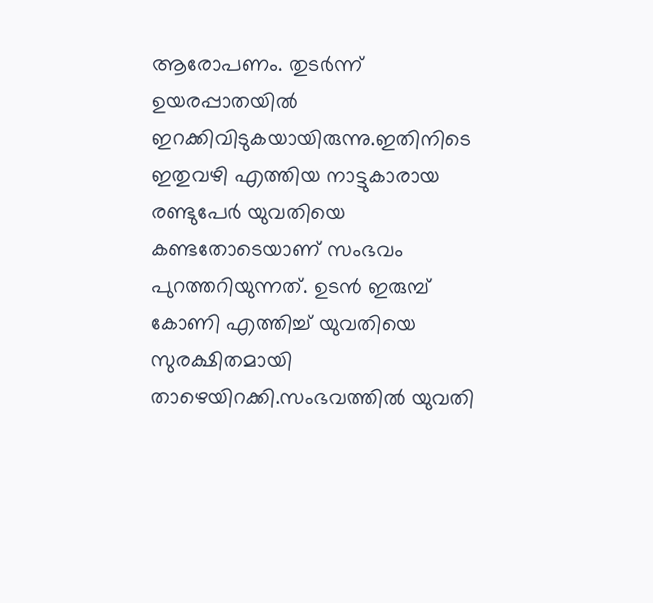ആരോപണം. തുടർന്ന് ഉയരപ്പാതയിൽ ഇറക്കിവിടുകയായിരുന്നു.ഇതിനിടെ ഇതുവഴി എത്തിയ നാട്ടുകാരായ രണ്ടുപേർ യുവതിയെ കണ്ടതോടെയാണ് സംഭവം പുറത്തറിയുന്നത്. ഉടൻ ഇരുമ്പ് കോണി എത്തിച്ച് യുവതിയെ സുരക്ഷിതമായി താഴെയിറക്കി.സംഭവത്തിൽ യുവതി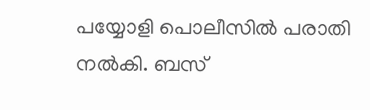പയ്യോളി പൊലീസിൽ പരാതി നൽകി. ബസ്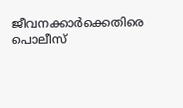ജീവനക്കാർക്കെതിരെ പൊലീസ്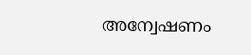അന്വേഷണം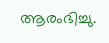ആരംഭിച്ചു.